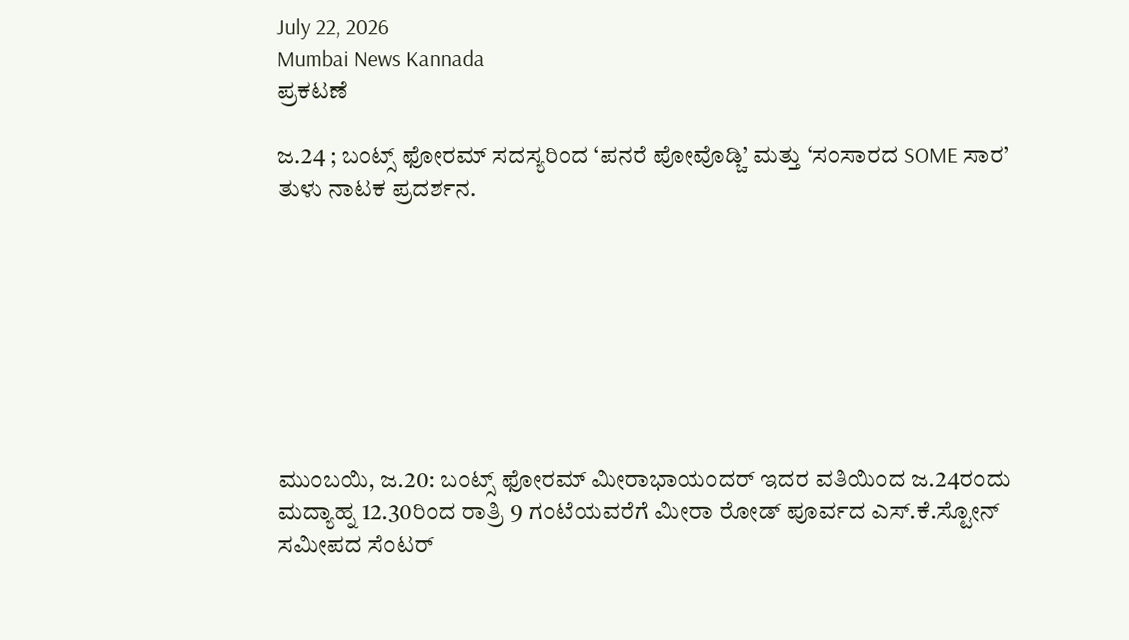July 22, 2026
Mumbai News Kannada
ಪ್ರಕಟಣೆ

ಜ.24 ; ಬಂಟ್ಸ್ ಫೋರಮ್ ಸದಸ್ಯರಿಂದ ‘ಪನರೆ ಪೋವೊಡ್ಚಿ’ ಮತ್ತು ‘ಸಂಸಾರದ SOME ಸಾರ’ ತುಳು ನಾಟಕ ಪ್ರದರ್ಶನ.








ಮುಂಬಯಿ, ಜ.20: ಬಂಟ್ಸ್ ಫೋರಮ್ ಮೀರಾಭಾಯಂದರ್ ಇದರ ವತಿಯಿಂದ ಜ.24ರಂದು ಮದ್ಯಾಹ್ನ 12.30ರಿಂದ ರಾತ್ರಿ 9 ಗಂಟೆಯವರೆಗೆ ಮೀರಾ ರೋಡ್ ಪೂರ್ವದ ಎಸ್.ಕೆ.ಸ್ಟೋನ್ ಸಮೀಪದ ಸೆಂಟರ್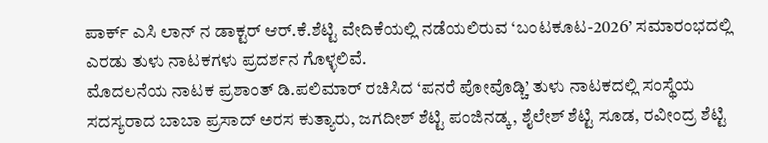ಪಾರ್ಕ್ ಎಸಿ ಲಾನ್ ನ ಡಾಕ್ಟರ್ ಆರ್.ಕೆ.ಶೆಟ್ಟಿ ವೇದಿಕೆಯಲ್ಲಿ ನಡೆಯಲಿರುವ ‘ಬಂಟಕೂಟ-2026’ ಸಮಾರಂಭದಲ್ಲಿ ಎರಡು ತುಳು ನಾಟಕಗಳು ಪ್ರದರ್ಶನ ಗೊಳ್ಳಲಿವೆ.
ಮೊದಲನೆಯ ನಾಟಕ ಪ್ರಶಾಂತ್ ಡಿ.ಪಲಿಮಾರ್ ರಚಿಸಿದ ‘ಪನರೆ ಪೋವೊಡ್ಚಿ’ ತುಳು ನಾಟಕದಲ್ಲಿ ಸಂಸ್ಥೆಯ ಸದಸ್ಯರಾದ ಬಾಬಾ ಪ್ರಸಾದ್ ಅರಸ ಕುತ್ಯಾರು, ಜಗದೀಶ್ ಶೆಟ್ಟಿ ಪಂಜಿನಡ್ಕ, ಶೈಲೇಶ್ ಶೆಟ್ಟಿ ಸೂಡ, ರವೀಂದ್ರ ಶೆಟ್ಟಿ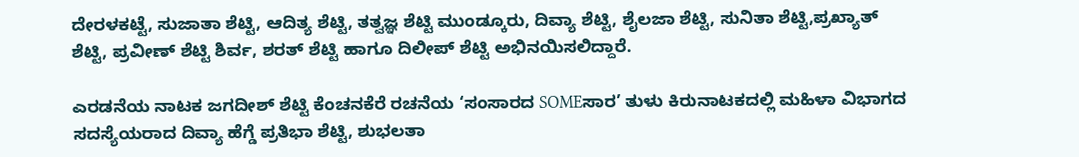ದೇರಳಕಟ್ಟೆ, ಸುಜಾತಾ ಶೆಟ್ಟಿ, ಆದಿತ್ಯ ಶೆಟ್ಟಿ, ತತ್ವಜ್ಞ ಶೆಟ್ಟಿ ಮುಂಡ್ಕೂರು, ದಿವ್ಯಾ ಶೆಟ್ಟಿ, ಶೈಲಜಾ ಶೆಟ್ಟಿ, ಸುನಿತಾ ಶೆಟ್ಟಿ,ಪ್ರಖ್ಯಾತ್ ಶೆಟ್ಟಿ, ಪ್ರವೀಣ್ ಶೆಟ್ಟಿ ಶಿರ್ವ, ಶರತ್ ಶೆಟ್ಟಿ ಹಾಗೂ ದಿಲೀಪ್ ಶೆಟ್ಟಿ ಅಭಿನಯಿಸಲಿದ್ದಾರೆ.

ಎರಡನೆಯ ನಾಟಕ ಜಗದೀಶ್ ಶೆಟ್ಟಿ ಕೆಂಚನಕೆರೆ ರಚನೆಯ ‘ಸಂಸಾರದ SOMEಸಾರ’ ತುಳು ಕಿರುನಾಟಕದಲ್ಲಿ ಮಹಿಳಾ ವಿಭಾಗದ ಸದಸ್ಯೆಯರಾದ ದಿವ್ಯಾ ಹೆಗ್ಡೆ ಪ್ರತಿಭಾ ಶೆಟ್ಟಿ, ಶುಭಲತಾ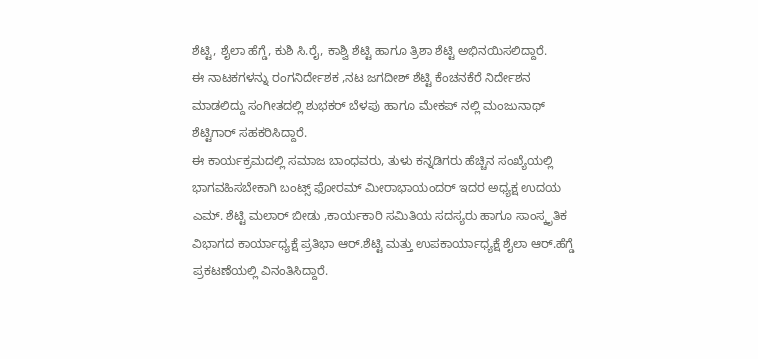ಶೆಟ್ಟಿ, ಶೈಲಾ ಹೆಗ್ಡೆ, ಕುಶಿ ಸಿ.ರೈ, ಕಾಶ್ವಿ ಶೆಟ್ಟಿ ಹಾಗೂ ತ್ರಿಶಾ ಶೆಟ್ಟಿ ಅಭಿನಯಿಸಲಿದ್ದಾರೆ.
ಈ ನಾಟಕಗಳನ್ನು ರಂಗನಿರ್ದೇಶಕ ,ನಟ ಜಗದೀಶ್ ಶೆಟ್ಟಿ ಕೆಂಚನಕೆರೆ ನಿರ್ದೇಶನ ಮಾಡಲಿದ್ದು ಸಂಗೀತದಲ್ಲಿ ಶುಭಕರ್ ಬೆಳಪು ಹಾಗೂ ಮೇಕಪ್ ನಲ್ಲಿ ಮಂಜುನಾಥ್ ಶೆಟ್ಟಿಗಾರ್ ಸಹಕರಿಸಿದ್ದಾರೆ.
ಈ ಕಾರ್ಯಕ್ರಮದಲ್ಲಿ ಸಮಾಜ ಬಾಂಧವರು, ತುಳು ಕನ್ನಡಿಗರು ಹೆಚ್ಚಿನ ಸಂಖ್ಯೆಯಲ್ಲಿ ಭಾಗವಹಿಸಬೇಕಾಗಿ ಬಂಟ್ಸ್ ಫೋರಮ್ ಮೀರಾಭಾಯಂದರ್ ಇದರ ಅಧ್ಯಕ್ಷ ಉದಯ ಎಮ್. ಶೆಟ್ಟಿ ಮಲಾರ್ ಬೀಡು ,ಕಾರ್ಯಕಾರಿ ಸಮಿತಿಯ ಸದಸ್ಯರು ಹಾಗೂ ಸಾಂಸ್ಕೃತಿಕ ವಿಭಾಗದ ಕಾರ್ಯಾಧ್ಯಕ್ಷೆ ಪ್ರತಿಭಾ ಆರ್.ಶೆಟ್ಟಿ ಮತ್ತು ಉಪಕಾರ್ಯಾಧ್ಯಕ್ಷೆ ಶೈಲಾ ಆರ್.ಹೆಗ್ಡೆ ಪ್ರಕಟಣೆಯಲ್ಲಿ ವಿನಂತಿಸಿದ್ದಾರೆ.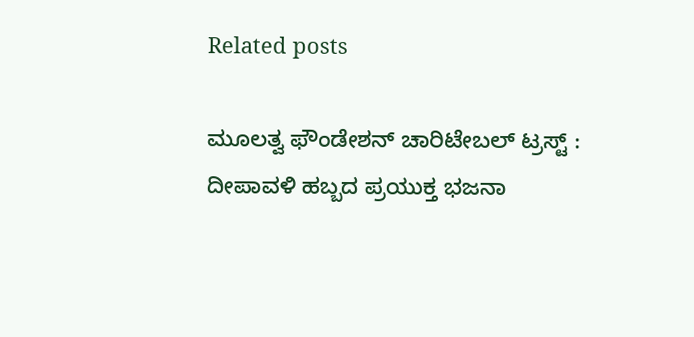Related posts

ಮೂಲತ್ವ ಫೌಂಡೇಶನ್ ಚಾರಿಟೇಬಲ್ ಟ್ರಸ್ಟ್ : ದೀಪಾವಳಿ ಹಬ್ಬದ ಪ್ರಯುಕ್ತ ಭಜನಾ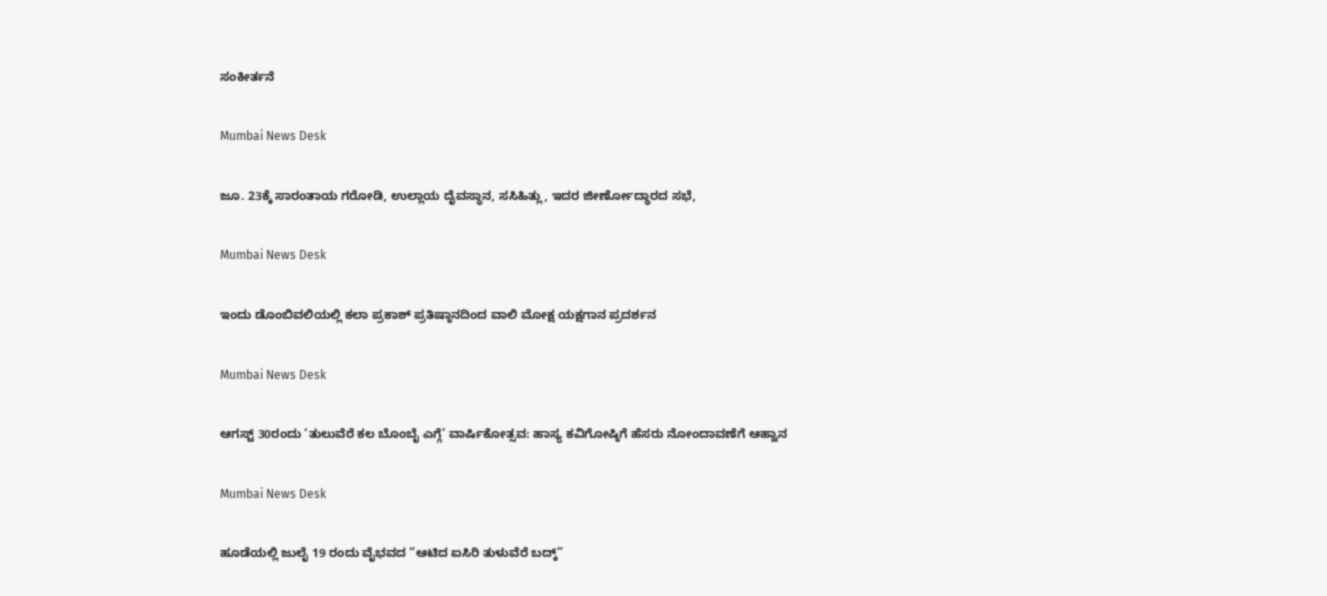ಸಂಕೀರ್ತನೆ

Mumbai News Desk

ಜೂ. 23ಕ್ಕೆ ಸಾರಂತಾಯ ಗರೋಡಿ, ಉಲ್ಲಾಯ ದೈವಸ್ಥಾನ, ಸಸಿಹಿತ್ಲು, ಇದರ ಜೀರ್ಣೋದ್ಧಾರದ ಸಭೆ,

Mumbai News Desk

ಇಂದು ಡೊಂಬಿ‌ವಲಿಯಲ್ಲಿ ಕಲಾ ಪ್ರಕಾಶ್ ಪ್ರತಿಷ್ಠಾನದಿಂದ ವಾಲಿ ಮೋಕ್ಷ ಯಕ್ಷಗಾನ ಪ್ರದರ್ಶನ

Mumbai News Desk

ಆಗಸ್ಟ್‌ 30ರಂದು ‘ತುಲುವೆರೆ ಕಲ ಬೊಂಬೈ ಎಗ್ಗೆ’ ವಾರ್ಷಿಕೋತ್ಸವ: ಹಾಸ್ಯ ಕವಿಗೋಷ್ಠಿಗೆ ಹೆಸರು ನೋಂದಾವಣೆಗೆ ಆಹ್ವಾನ

Mumbai News Desk

ಹೂಡೆಯಲ್ಲಿ ಜುಲೈ 19 ರಂದು ವೈಭವದ “ಆಟಿದ ಐಸಿರಿ ತುಳುವೆರೆ ಬದ್ಕ್‌”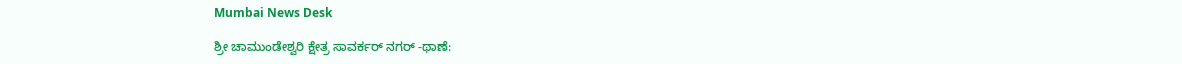Mumbai News Desk

ಶ್ರೀ ಚಾಮುಂಡೇಶ್ವರಿ ಕ್ಷೇತ್ರ ಸಾವರ್ಕರ್ ನಗರ್ -ಥಾಣೆ: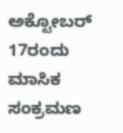ಅಕ್ಟೋಬರ್ 17ರಂದು ಮಾಸಿಕ ಸಂಕ್ರಮಣ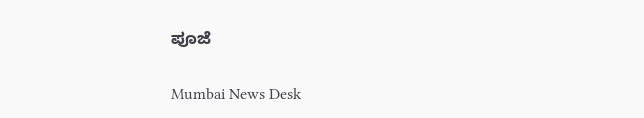ಪೂಜೆ

Mumbai News Desk